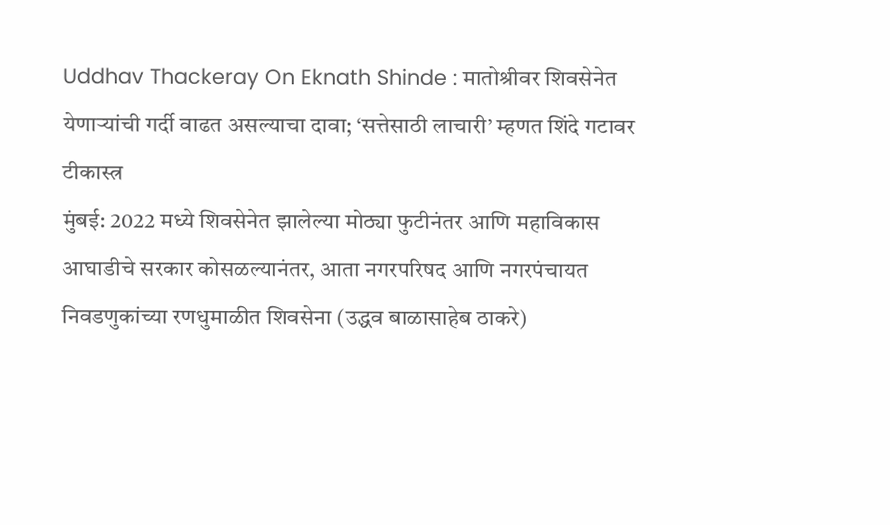Uddhav Thackeray On Eknath Shinde : मातोश्रीवर शिवसेनेत येणाऱ्यांची गर्दी वाढत असल्याचा दावा; ‘सत्तेसाठी लाचारी’ म्हणत शिंदे गटावर टीकास्त्र
मुंबई: 2022 मध्ये शिवसेनेत झालेल्या मोठ्या फुटीनंतर आणि महाविकास आघाडीचे सरकार कोसळल्यानंतर, आता नगरपरिषद आणि नगरपंचायत निवडणुकांच्या रणधुमाळीत शिवसेना (उद्धव बाळासाहेब ठाकरे)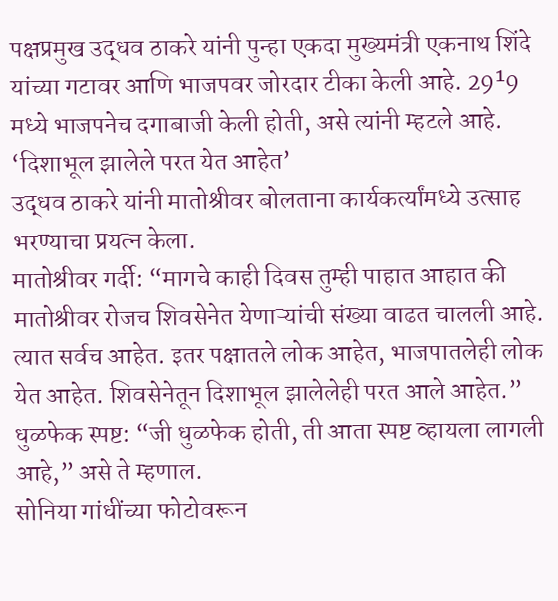पक्षप्रमुख उद्धव ठाकरे यांनी पुन्हा एकदा मुख्यमंत्री एकनाथ शिंदे यांच्या गटावर आणि भाजपवर जोरदार टीका केली आहे. 29¹9 मध्ये भाजपनेच दगाबाजी केली होती, असे त्यांनी म्हटले आहे.
‘दिशाभूल झालेले परत येत आहेत’
उद्धव ठाकरे यांनी मातोश्रीवर बोलताना कार्यकर्त्यांमध्ये उत्साह भरण्याचा प्रयत्न केला.
मातोश्रीवर गर्दी: “मागचे काही दिवस तुम्ही पाहात आहात की मातोश्रीवर रोजच शिवसेनेत येणाऱ्यांची संख्या वाढत चालली आहे. त्यात सर्वच आहेत. इतर पक्षातले लोक आहेत, भाजपातलेही लोक येत आहेत. शिवसेनेतून दिशाभूल झालेलेही परत आले आहेत.”
धुळफेक स्पष्ट: “जी धुळफेक होती, ती आता स्पष्ट व्हायला लागली आहे,” असे ते म्हणाल.
सोनिया गांधींच्या फोटोवरून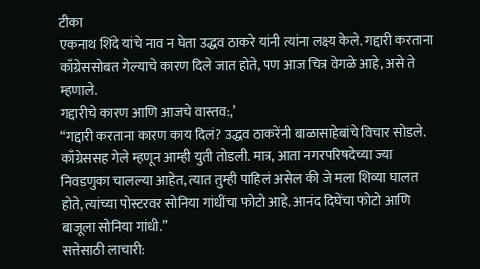टीका
एकनाथ शिंदे यांचे नाव न घेता उद्धव ठाकरे यांनी त्यांना लक्ष्य केले. गद्दारी करताना काँग्रेससोबत गेल्याचे कारण दिले जात होते, पण आज चित्र वेगळे आहे, असे ते म्हणाले.
गद्दारीचे कारण आणि आजचे वास्तव:,’
“गद्दारी करताना कारण काय दिलं? उद्धव ठाकरेंनी बाळासाहेबांचे विचार सोडले. काँग्रेससह गेले म्हणून आम्ही युती तोडली. मात्र, आता नगरपरिषदेच्या ज्या निवडणुका चालल्या आहेत, त्यात तुम्ही पाहिलं असेल की जे मला शिव्या घालत होते, त्यांच्या पोस्टरवर सोनिया गांधींचा फोटो आहे. आनंद दिघेंचा फोटो आणि बाजूला सोनिया गांधी.”
सत्तेसाठी लाचारी: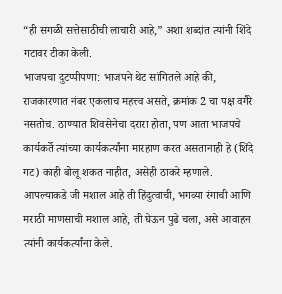“ही सगळी सत्तेसाठीची लाचारी आहे,” अशा शब्दांत त्यांनी शिंदे गटावर टीका केली.
भाजपचा दुटप्पीपणा: भाजपने थेट सांगितले आहे की, राजकारणात नंबर एकलाच महत्त्व असते, क्रमांक 2 चा पक्ष वगैरे नसतोच. ठाण्यात शिवसेनेचा दरारा होता, पण आता भाजपचे कार्यकर्ते त्यांच्या कार्यकर्त्यांना मारहाण करत असतानाही हे (शिंदे गट) काही बोलू शकत नाहीत, असेही ठाकरे म्हणाले.
आपल्याकडे जी मशाल आहे ती हिंदुत्वाची, भगव्या रंगाची आणि मराठी माणसाची मशाल आहे, ती घेऊन पुढे चला, असे आवाहन त्यांनी कार्यकर्त्यांना केले.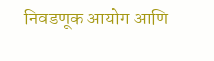निवडणूक आयोग आणि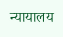न्यायालय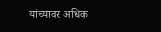यांच्यावर अधिक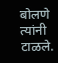बोलणे त्यांनी टाळले.